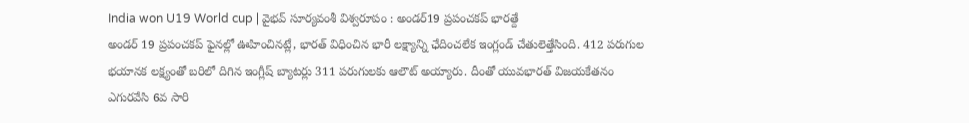India won U19 World cup | వైభవ్ సూర్యవంశీ విశ్వరూపం : అండర్19 ప్రపంచకప్ భారత్దే
అండర్ 19 ప్రపంచకప్ ఫైనల్లో ఊహించినట్లే, భారత్ విధించిన భారీ లక్ష్యాన్ని ఛేదించలేక ఇంగ్లండ్ చేతులెత్తేసింది. 412 పరుగుల భయానక లక్ష్యంతో బరిలో దిగిన ఇంగ్లీష్ బ్యాటర్లు 311 పరుగులకు ఆలౌట్ అయ్యారు. దీంతో యువభారత్ విజయకేతనం ఎగురవేసి 6వ సారి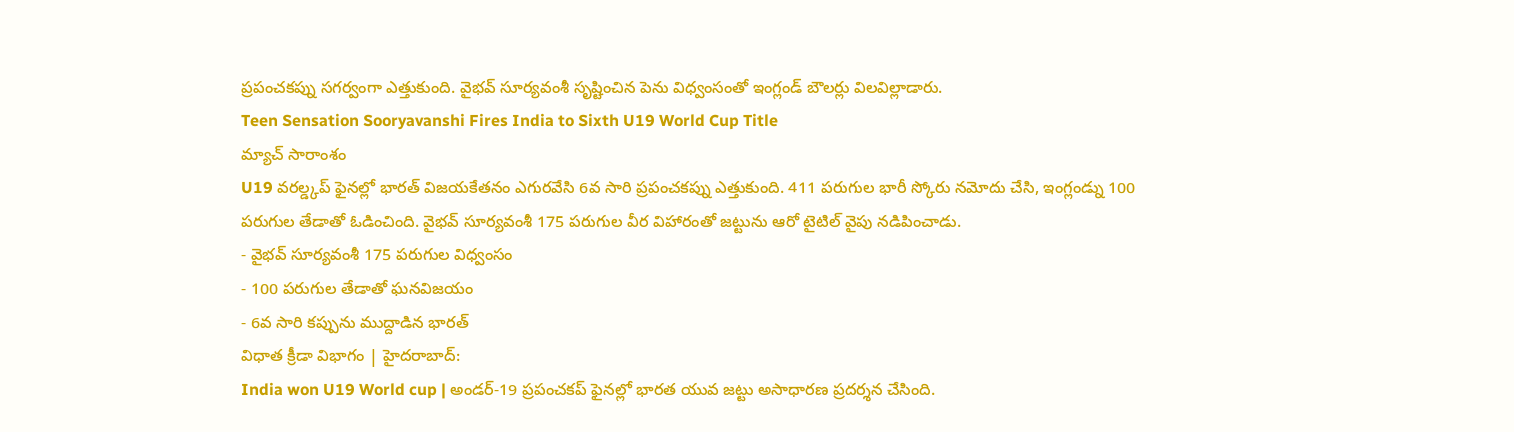ప్రపంచకప్ను సగర్వంగా ఎత్తుకుంది. వైభవ్ సూర్యవంశీ సృష్టించిన పెను విధ్వంసంతో ఇంగ్లండ్ బౌలర్లు విలవిల్లాడారు.
Teen Sensation Sooryavanshi Fires India to Sixth U19 World Cup Title
మ్యాచ్ సారాంశం
U19 వరల్డ్కప్ ఫైనల్లో భారత్ విజయకేతనం ఎగురవేసి 6వ సారి ప్రపంచకప్ను ఎత్తుకుంది. 411 పరుగుల భారీ స్కోరు నమోదు చేసి, ఇంగ్లండ్ను 100 పరుగుల తేడాతో ఓడించింది. వైభవ్ సూర్యవంశీ 175 పరుగుల వీర విహారంతో జట్టును ఆరో టైటిల్ వైపు నడిపించాడు.
- వైభవ్ సూర్యవంశీ 175 పరుగుల విధ్వంసం
- 100 పరుగుల తేడాతో ఘనవిజయం
- 6వ సారి కప్పును ముద్దాడిన భారత్
విధాత క్రీడా విభాగం | హైదరాబాద్:
India won U19 World cup | అండర్-19 ప్రపంచకప్ ఫైనల్లో భారత యువ జట్టు అసాధారణ ప్రదర్శన చేసింది.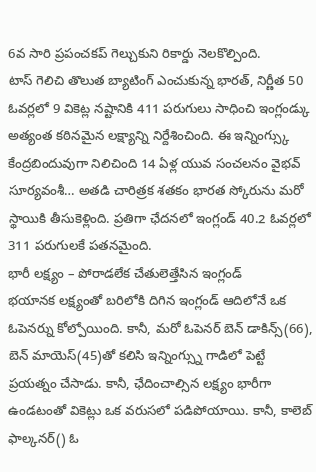6వ సారి ప్రపంచకప్ గెల్చుకుని రికార్డు నెలకొల్పింది.
టాస్ గెలిచి తొలుత బ్యాటింగ్ ఎంచుకున్న భారత్, నిర్ణీత 50 ఓవర్లలో 9 వికెట్ల నష్టానికి 411 పరుగులు సాధించి ఇంగ్లండ్కు అత్యంత కఠినమైన లక్ష్యాన్ని నిర్దేశించింది. ఈ ఇన్నింగ్స్కు కేంద్రబిందువుగా నిలిచింది 14 ఏళ్ల యువ సంచలనం వైభవ్ సూర్యవంశీ… అతడి చారిత్రక శతకం భారత స్కోరును మరో స్థాయికి తీసుకెళ్లింది. ప్రతిగా ఛేదనలో ఇంగ్లండ్ 40.2 ఓవర్లలో 311 పరుగులకే పతనమైంది.
భారీ లక్ష్యం – పోరాడలేక చేతులెత్తేసిన ఇంగ్లండ్
భయానక లక్ష్యంతో బరిలోకి దిగిన ఇంగ్లండ్ ఆదిలోనే ఒక ఓపెనర్ను కోల్పోయింది. కానీ, మరో ఓపెనర్ బెన్ డాకిన్స్(66), బెన్ మాయెస్(45)తో కలిసి ఇన్నింగ్స్ను గాడిలో పెట్టే ప్రయత్నం చేసాడు. కానీ, ఛేదించాల్సిన లక్ష్యం భారీగా ఉండటంతో వికెట్లు ఒక వరుసలో పడిపోయాయి. కానీ, కాలెబ్ ఫాల్కనర్() ఓ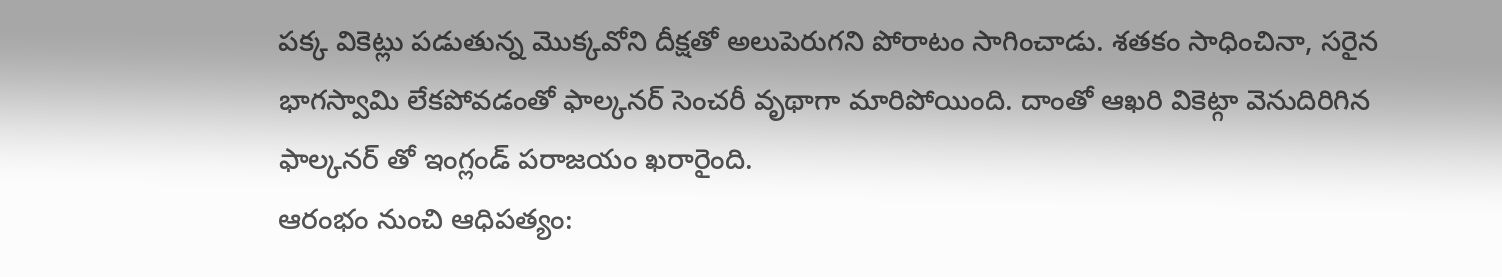పక్క వికెట్లు పడుతున్న మొక్కవోని దీక్షతో అలుపెరుగని పోరాటం సాగించాడు. శతకం సాధించినా, సరైన భాగస్వామి లేకపోవడంతో ఫాల్కనర్ సెంచరీ వృథాగా మారిపోయింది. దాంతో ఆఖరి వికెట్గా వెనుదిరిగిన ఫాల్కనర్ తో ఇంగ్లండ్ పరాజయం ఖరారైంది.
ఆరంభం నుంచి ఆధిపత్యం: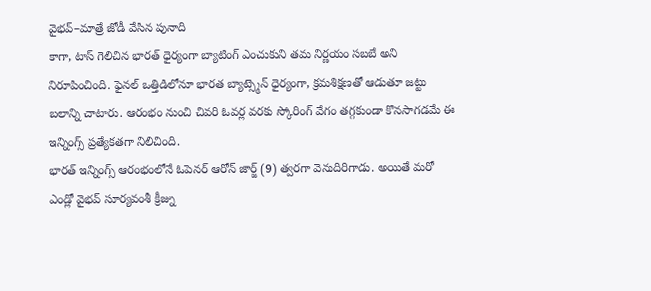వైభవ్–మాత్రే జోడీ వేసిన పునాది
కాగా, టాస్ గెలిచిన భారత్ ధైర్యంగా బ్యాటింగ్ ఎంచుకుని తమ నిర్ణయం సబబే అని నిరూపించింది. ఫైనల్ ఒత్తిడిలోనూ భారత బ్యాట్స్మెన్ ధైర్యంగా, క్రమశిక్షణతో ఆడుతూ జట్టు బలాన్ని చాటారు. ఆరంభం నుంచి చివరి ఓవర్ల వరకు స్కోరింగ్ వేగం తగ్గకుండా కొనసాగడమే ఈ ఇన్నింగ్స్ ప్రత్యేకతగా నిలిచింది.
భారత్ ఇన్నింగ్స్ ఆరంభంలోనే ఓపెనర్ ఆరోన్ జార్జ్ (9) త్వరగా వెనుదిరిగాడు. అయితే మరో ఎండ్లో వైభవ్ సూర్యవంశీ క్రీజ్ను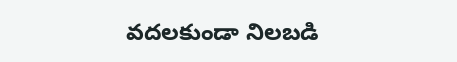వదలకుండా నిలబడి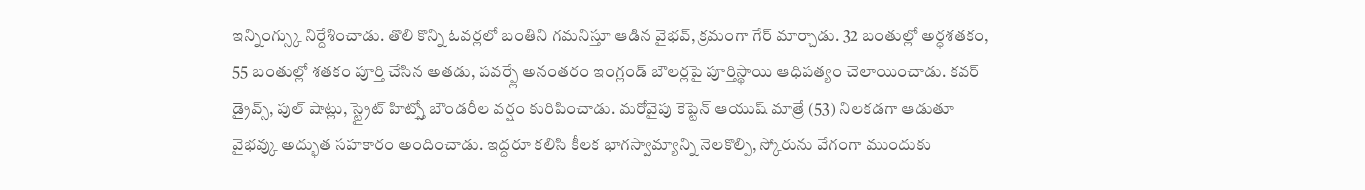ఇన్నింగ్స్కు నిర్దేశించాడు. తొలి కొన్ని ఓవర్లలో బంతిని గమనిస్తూ ఆడిన వైభవ్, క్రమంగా గేర్ మార్చాడు. 32 బంతుల్లో అర్ధశతకం, 55 బంతుల్లో శతకం పూర్తి చేసిన అతడు, పవర్ప్లే అనంతరం ఇంగ్లండ్ బౌలర్లపై పూర్తిస్థాయి ఆధిపత్యం చెలాయించాడు. కవర్ డ్రైవ్స్, పుల్ షాట్లు, స్ట్రైట్ హిట్స్తో బౌండరీల వర్షం కురిపించాడు. మరోవైపు కెప్టెన్ ఆయుష్ మాత్రే (53) నిలకడగా ఆడుతూ వైభవ్కు అద్భుత సహకారం అందించాడు. ఇద్దరూ కలిసి కీలక భాగస్వామ్యాన్ని నెలకొల్పి, స్కోరును వేగంగా ముందుకు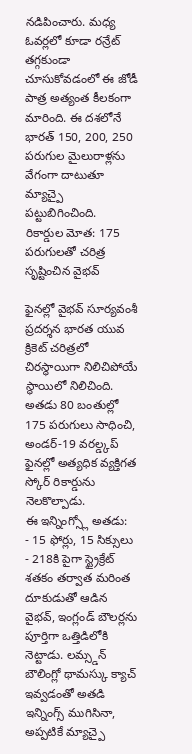నడిపించారు. మధ్య ఓవర్లలో కూడా రన్రేట్ తగ్గకుండా చూసుకోవడంలో ఈ జోడీ పాత్ర అత్యంత కీలకంగా మారింది. ఈ దశలోనే భారత్ 150, 200, 250 పరుగుల మైలురాళ్లను వేగంగా దాటుతూ మ్యాచ్పై పట్టుబిగించింది.
రికార్డుల మోత: 175 పరుగులతో చరిత్ర సృష్టించిన వైభవ్

ఫైనల్లో వైభవ్ సూర్యవంశీ ప్రదర్శన భారత యువ క్రికెట్ చరిత్రలో చిరస్థాయిగా నిలిచిపోయే స్థాయిలో నిలిచింది. అతడు 80 బంతుల్లో 175 పరుగులు సాధించి, అండర్-19 వరల్డ్కప్ ఫైనల్లో అత్యధిక వ్యక్తిగత స్కోర్ రికార్డును నెలకొల్పాడు.
ఈ ఇన్నింగ్స్లో అతడు:
- 15 ఫోర్లు, 15 సిక్సులు
- 218కి పైగా స్ట్రైక్రేట్
శతకం తర్వాత మరింత దూకుడుతో ఆడిన వైభవ్, ఇంగ్లండ్ బౌలర్లను పూర్తిగా ఒత్తిడిలోకి నెట్టాడు. లమ్స్డన్ బౌలింగ్లో థామస్కు క్యాచ్ ఇవ్వడంతో అతడి ఇన్నింగ్స్ ముగిసినా, అప్పటికే మ్యాచ్పై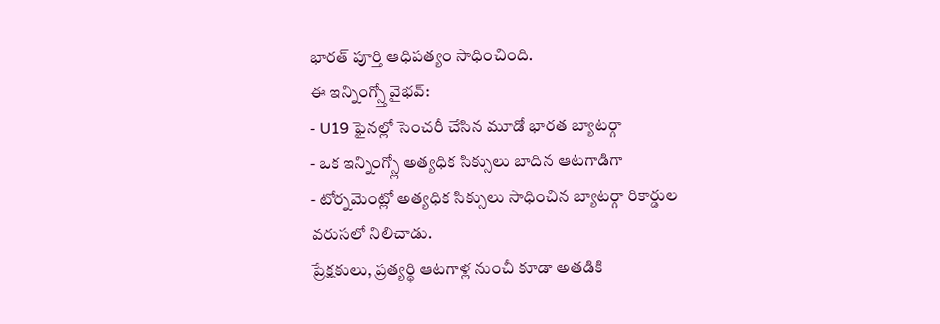భారత్ పూర్తి ఆధిపత్యం సాధించింది.
ఈ ఇన్నింగ్స్తో వైభవ్:
- U19 ఫైనల్లో సెంచరీ చేసిన మూడో భారత బ్యాటర్గా
- ఒక ఇన్నింగ్స్లో అత్యధిక సిక్సులు బాదిన ఆటగాడిగా
- టోర్నమెంట్లో అత్యధిక సిక్సులు సాధించిన బ్యాటర్గా రికార్డుల వరుసలో నిలిచాడు.
ప్రేక్షకులు, ప్రత్యర్థి ఆటగాళ్ల నుంచీ కూడా అతడికి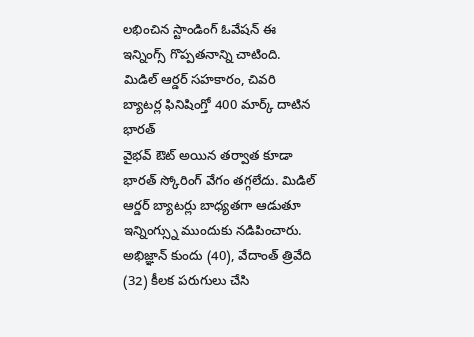లభించిన స్టాండింగ్ ఓవేషన్ ఈ ఇన్నింగ్స్ గొప్పతనాన్ని చాటింది.
మిడిల్ ఆర్డర్ సహకారం, చివరి బ్యాటర్ల ఫినిషింగ్తో 400 మార్క్ దాటిన భారత్
వైభవ్ ఔట్ అయిన తర్వాత కూడా భారత్ స్కోరింగ్ వేగం తగ్గలేదు. మిడిల్ ఆర్డర్ బ్యాటర్లు బాధ్యతగా ఆడుతూ ఇన్నింగ్స్ను ముందుకు నడిపించారు. అభిజ్ఞాన్ కుందు (40), వేదాంత్ త్రివేది (32) కీలక పరుగులు చేసి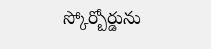స్కోర్బోర్డును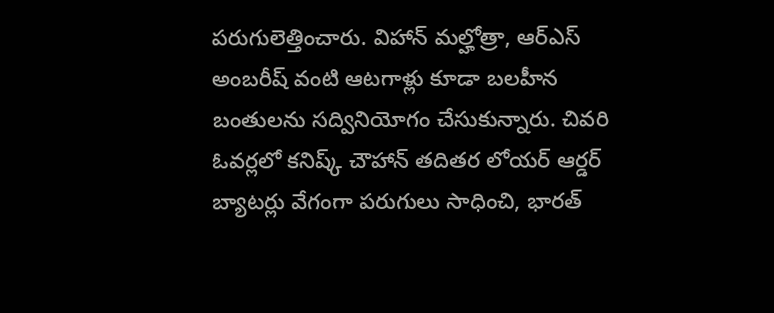పరుగులెత్తించారు. విహాన్ మల్హోత్రా, ఆర్ఎస్ అంబరీష్ వంటి ఆటగాళ్లు కూడా బలహీన బంతులను సద్వినియోగం చేసుకున్నారు. చివరి ఓవర్లలో కనిష్క్ చౌహాన్ తదితర లోయర్ ఆర్డర్ బ్యాటర్లు వేగంగా పరుగులు సాధించి, భారత్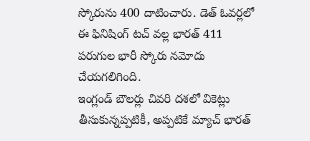స్కోరును 400 దాటించారు. డెత్ ఓవర్లలో ఈ ఫినిషింగ్ టచ్ వల్ల భారత్ 411 పరుగుల భారీ స్కోరు నమోదు చేయగలిగింది.
ఇంగ్లండ్ బౌలర్లు చివరి దశలో వికెట్లు తీసుకున్నప్పటికీ, అప్పటికే మ్యాచ్ భారత్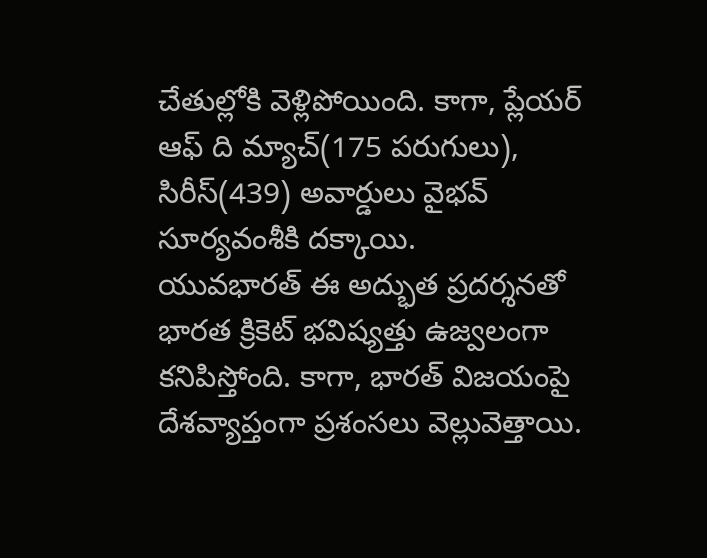చేతుల్లోకి వెళ్లిపోయింది. కాగా, ప్లేయర్ ఆఫ్ ది మ్యాచ్(175 పరుగులు), సిరీస్(439) అవార్డులు వైభవ్ సూర్యవంశీకి దక్కాయి.
యువభారత్ ఈ అద్భుత ప్రదర్శనతో భారత క్రికెట్ భవిష్యత్తు ఉజ్వలంగా కనిపిస్తోంది. కాగా, భారత్ విజయంపై దేశవ్యాప్తంగా ప్రశంసలు వెల్లువెత్తాయి.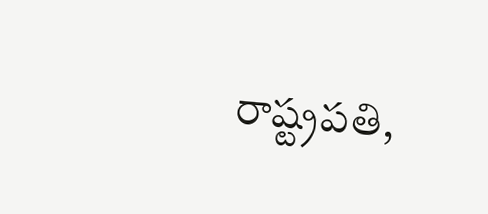రాష్ట్రపతి,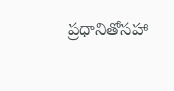ప్రధానితోసహా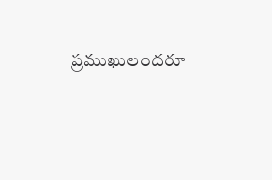ప్రముఖులందరూ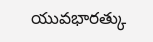యువభారత్కు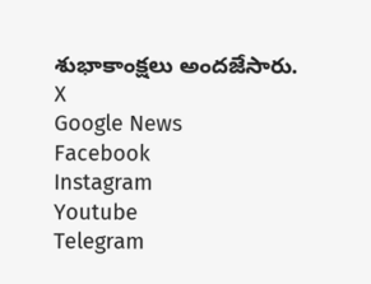శుభాకాంక్షలు అందజేసారు.
X
Google News
Facebook
Instagram
Youtube
Telegram